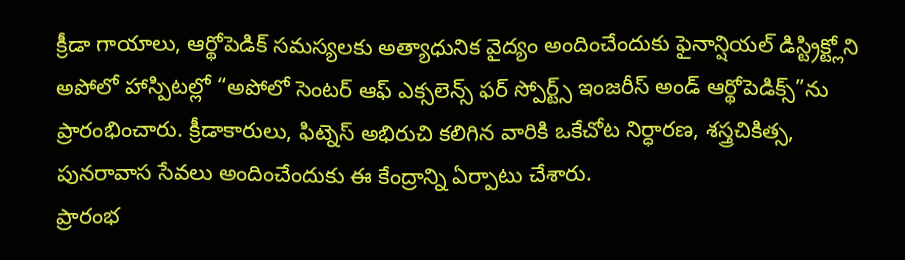క్రీడా గాయాలు, ఆర్థోపెడిక్ సమస్యలకు అత్యాధునిక వైద్యం అందించేందుకు ఫైనాన్షియల్ డిస్ట్రిక్ట్లోని అపోలో హాస్పిటల్లో “అపోలో సెంటర్ ఆఫ్ ఎక్సలెన్స్ ఫర్ స్పోర్ట్స్ ఇంజరీస్ అండ్ ఆర్థోపెడిక్స్”ను ప్రారంభించారు. క్రీడాకారులు, ఫిట్నెస్ అభిరుచి కలిగిన వారికి ఒకేచోట నిర్ధారణ, శస్త్రచికిత్స, పునరావాస సేవలు అందించేందుకు ఈ కేంద్రాన్ని ఏర్పాటు చేశారు.
ప్రారంభ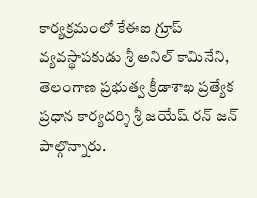కార్యక్రమంలో కేఈఐ గ్రూప్ వ్యవస్థాపకుడు శ్రీ అనిల్ కామినేని, తెలంగాణ ప్రభుత్వ క్రీడాశాఖ ప్రత్యేక ప్రధాన కార్యదర్శి శ్రీ జయేష్ రన్ జన్ పాల్గొన్నారు.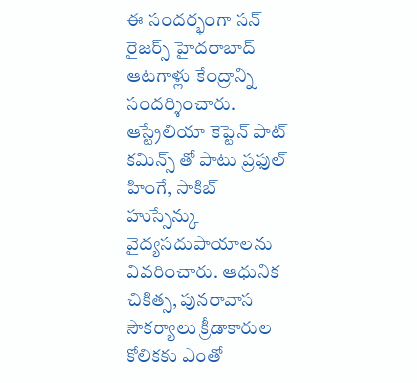ఈ సందర్భంగా సన్ రైజర్స్ హైదరాబాద్ ఆటగాళ్లు కేంద్రాన్ని సందర్శించారు. ఆస్ట్రేలియా కెప్టెన్ పాట్ కమిన్స్ తో పాటు ప్రఫుల్ హింగే, సాకిబ్ హుస్సేన్కు వైద్యసదుపాయాలను వివరించారు. ఆధునిక చికిత్స, పునరావాస సౌకర్యాలు క్రీడాకారుల కోలికకు ఎంతో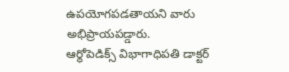ఉపయోగపడతాయని వారు అభిప్రాయపడ్డారు.
ఆర్థోపెడిక్స్ విభాగాధిపతి డాక్టర్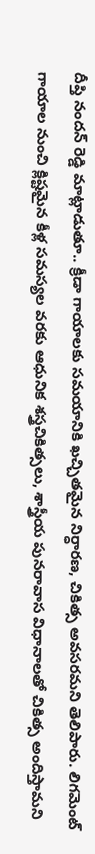దీప్తి నందన్ రెడ్డి మాట్లాడుతూ.. క్రీడా గాయాలకు సమయానికి ఖచ్చితమైన నిర్ధారణ, చికిత్స అవసరమని తెలిపారు. లిగమెంట్ గాయాల నుంచి క్లిష్టమైన కీళ్ల సమస్యల వరకు ఆధునిక శస్త్రచికిత్సలు, శాస్త్రీయ పునరావాస విధానాలతో చికిత్స అందిస్తామని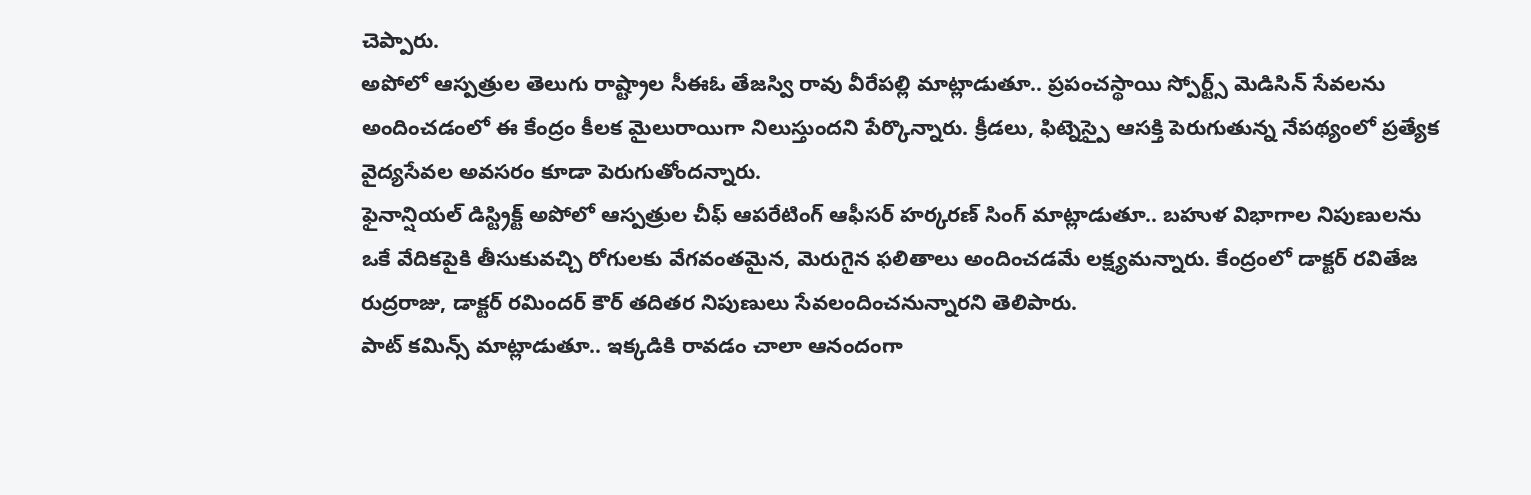చెప్పారు.
అపోలో ఆస్పత్రుల తెలుగు రాష్ట్రాల సీఈఓ తేజస్వి రావు వీరేపల్లి మాట్లాడుతూ.. ప్రపంచస్థాయి స్పోర్ట్స్ మెడిసిన్ సేవలను అందించడంలో ఈ కేంద్రం కీలక మైలురాయిగా నిలుస్తుందని పేర్కొన్నారు. క్రీడలు, ఫిట్నెస్పై ఆసక్తి పెరుగుతున్న నేపథ్యంలో ప్రత్యేక వైద్యసేవల అవసరం కూడా పెరుగుతోందన్నారు.
ఫైనాన్షియల్ డిస్ట్రిక్ట్ అపోలో ఆస్పత్రుల చీఫ్ ఆపరేటింగ్ ఆఫీసర్ హర్కరణ్ సింగ్ మాట్లాడుతూ.. బహుళ విభాగాల నిపుణులను ఒకే వేదికపైకి తీసుకువచ్చి రోగులకు వేగవంతమైన, మెరుగైన ఫలితాలు అందించడమే లక్ష్యమన్నారు. కేంద్రంలో డాక్టర్ రవితేజ రుద్రరాజు, డాక్టర్ రమిందర్ కౌర్ తదితర నిపుణులు సేవలందించనున్నారని తెలిపారు.
పాట్ కమిన్స్ మాట్లాడుతూ.. ఇక్కడికి రావడం చాలా ఆనందంగా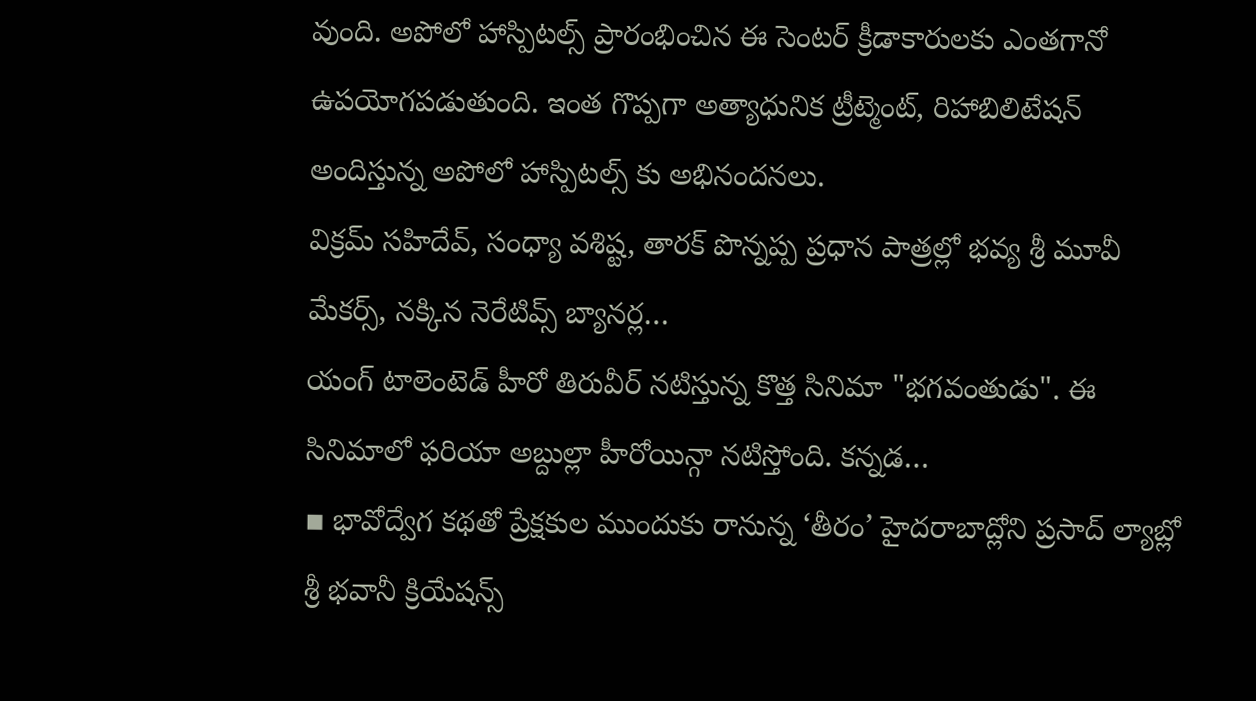వుంది. అపోలో హాస్పిటల్స్ ప్రారంభించిన ఈ సెంటర్ క్రీడాకారులకు ఎంతగానో ఉపయోగపడుతుంది. ఇంత గొప్పగా అత్యాధునిక ట్రీట్మెంట్, రిహాబిలిటేషన్ అందిస్తున్న అపోలో హాస్పిటల్స్ కు అభినందనలు.
విక్రమ్ సహిదేవ్, సంధ్యా వశిష్ట, తారక్ పొన్నప్ప ప్రధాన పాత్రల్లో భవ్య శ్రీ మూవీ మేకర్స్, నక్కిన నెరేటివ్స్ బ్యానర్ల…
యంగ్ టాలెంటెడ్ హీరో తిరువీర్ నటిస్తున్న కొత్త సినిమా "భగవంతుడు". ఈ సినిమాలో ఫరియా అబ్దుల్లా హీరోయిన్గా నటిస్తోంది. కన్నడ…
▪ భావోద్వేగ కథతో ప్రేక్షకుల ముందుకు రానున్న ‘తీరం’ హైదరాబాద్లోని ప్రసాద్ ల్యాబ్లో శ్రీ భవానీ క్రియేషన్స్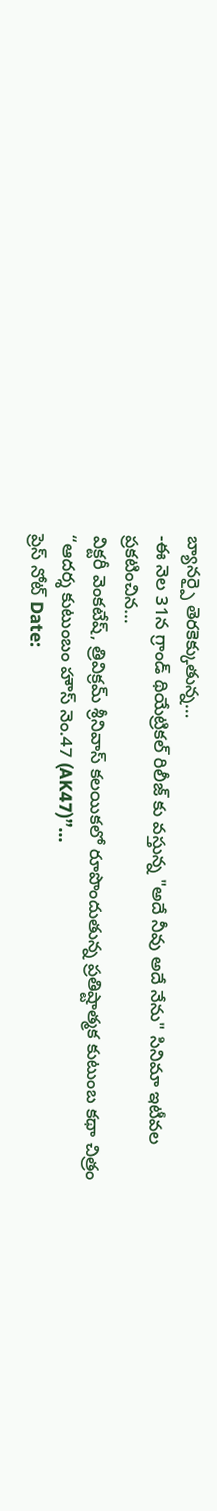బ్యానర్పై తెరకెక్కుతున్న…
-ఈ నెల 31న గ్రాండ్ థియేట్రికల్ రిలీజ్ కు వస్తున్న "అదే నీవు అదే నేను" సినిమా ఇటీవల ప్రకటించిన…
విక్టరీ వెంకటేష్, త్రివిక్రమ్ శ్రీనివాస్ కలయికలో రూపొందుతున్న ప్రతిష్టాత్మక కుటుంబ కథా చిత్రం “ఆదర్శ కుటుంబం హౌస్ నెం.47 (AK47)”…
ప్రెస్ నోట్ Date: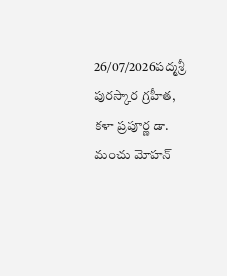26/07/2026పద్మశ్రీ పురస్కార గ్రహీత, కళా ప్రపూర్ణ డా. మంచు మోహన్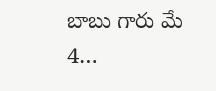బాబు గారు మే 4…